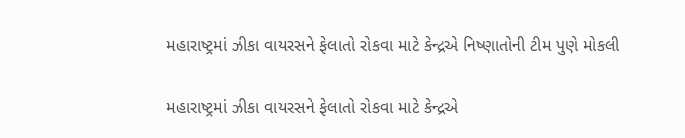મહારાષ્ટ્રમાં ઝીકા વાયરસને ફેલાતો રોકવા માટે કેન્દ્રએ નિષ્ણાતોની ટીમ પુણે મોકલી

મહારાષ્ટ્રમાં ઝીકા વાયરસને ફેલાતો રોકવા માટે કેન્દ્રએ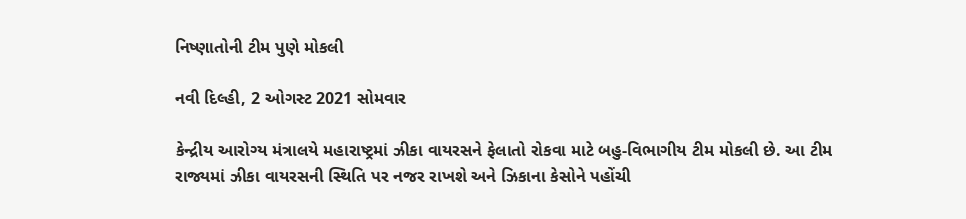નિષ્ણાતોની ટીમ પુણે મોકલી

નવી દિલ્હી, 2 ઓગસ્ટ 2021 સોમવાર

કેન્દ્રીય આરોગ્ય મંત્રાલયે મહારાષ્ટ્રમાં ઝીકા વાયરસને ફેલાતો રોકવા માટે બહુ-વિભાગીય ટીમ મોકલી છે. આ ટીમ રાજ્યમાં ઝીકા વાયરસની સ્થિતિ પર નજર રાખશે અને ઝિકાના કેસોને પહોંચી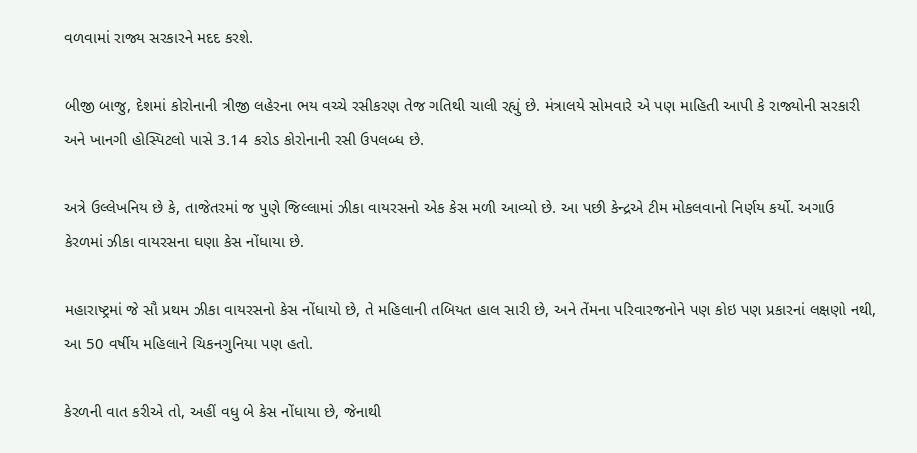વળવામાં રાજ્ય સરકારને મદદ કરશે.

બીજી બાજુ, દેશમાં કોરોનાની ત્રીજી લહેરના ભય વચ્ચે રસીકરણ તેજ ગતિથી ચાલી રહ્યું છે. મંત્રાલયે સોમવારે એ પણ માહિતી આપી કે રાજ્યોની સરકારી અને ખાનગી હોસ્પિટલો પાસે 3.14 કરોડ કોરોનાની રસી ઉપલબ્ધ છે.

અત્રે ઉલ્લેખનિય છે કે, તાજેતરમાં જ પુણે જિલ્લામાં ઝીકા વાયરસનો એક કેસ મળી આવ્યો છે. આ પછી કેન્દ્રએ ટીમ મોકલવાનો નિર્ણય કર્યો. અગાઉ કેરળમાં ઝીકા વાયરસના ઘણા કેસ નોંધાયા છે.

મહારાષ્ટ્રમાં જે સૌ પ્રથમ ઝીકા વાયરસનો કેસ નોંધાયો છે, તે મહિલાની તબિયત હાલ સારી છે, અને તેંમના પરિવારજનોને પણ કોઇ પણ પ્રકારનાં લક્ષણો નથી, આ 50 વર્ષીય મહિલાને ચિકનગુનિયા પણ હતો.

કેરળની વાત કરીએ તો, અહીં વધુ બે કેસ નોંધાયા છે, જેનાથી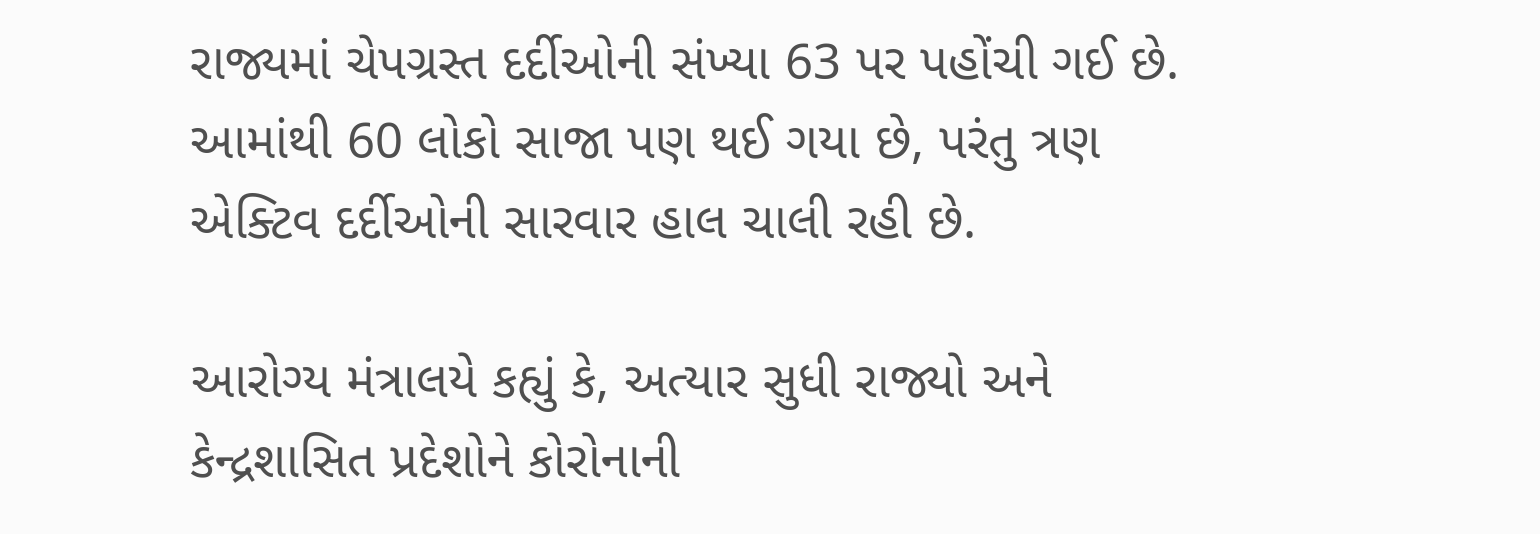રાજ્યમાં ચેપગ્રસ્ત દર્દીઓની સંખ્યા 63 પર પહોંચી ગઈ છે. આમાંથી 60 લોકો સાજા પણ થઈ ગયા છે, પરંતુ ત્રણ એક્ટિવ દર્દીઓની સારવાર હાલ ચાલી રહી છે.

આરોગ્ય મંત્રાલયે કહ્યું કે, અત્યાર સુધી રાજ્યો અને કેન્દ્રશાસિત પ્રદેશોને કોરોનાની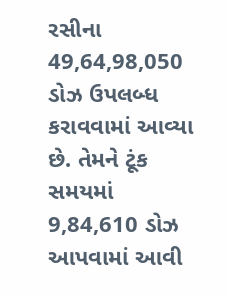રસીના 49,64,98,050 ડોઝ ઉપલબ્ધ કરાવવામાં આવ્યા છે. તેમને ટૂંક સમયમાં 9,84,610 ડોઝ આપવામાં આવી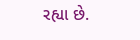રહ્યા છે.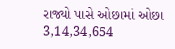રાજ્યો પાસે ઓછામાં ઓછા 3,14,34,654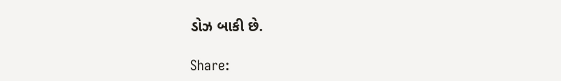ડોઝ બાકી છે.

Share: